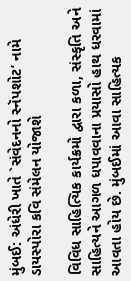મુંબઈ: અંધેરી ખાતે `સંવેદનનો સ્નૅપશોટ’ નામે ડાયસ્પોરા કવિ સંમેલન યોજાશે

વિવિધ સાહિત્યિક કાર્યક્રમો દ્વારા કળા, સંસ્કૃતિ અને સાહિત્યને આગળ ધપાવવાના પ્રયાસો હાથ ધરવામાં આવતા હોય છે. મુંબઈમાં આવા સાહિત્યક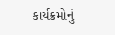કાર્યક્રમોનું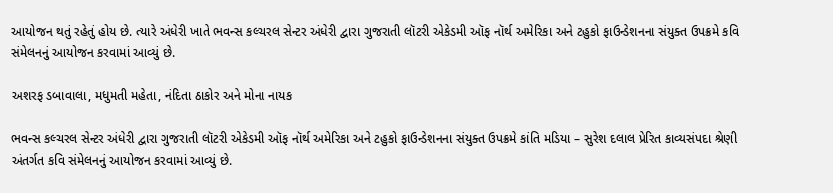આયોજન થતું રહેતું હોય છે. ત્યારે અંધેરી ખાતે ભવન્સ કલ્ચરલ સેન્ટર અંધેરી દ્વારા ગુજરાતી લૉટરી એકેડમી ઑફ નૉર્થ અમેરિકા અને ટહુકો ફાઉન્ડેશનના સંયુક્ત ઉપક્રમે કવિ સંમેલનનું આયોજન કરવામાં આવ્યું છે.

અશરફ ડબાવાલા, મધુમતી મહેતા, નંદિતા ઠાકોર અને મોના નાયક

ભવન્સ કલ્ચરલ સેન્ટર અંધેરી દ્વારા ગુજરાતી લૉટરી એકેડમી ઑફ નૉર્થ અમેરિકા અને ટહુકો ફાઉન્ડેશનના સંયુક્ત ઉપક્રમે કાંતિ મડિયા – સુરેશ દલાલ પ્રેરિત કાવ્યસંપદા શ્રેણી અંતર્ગત કવિ સંમેલનનું આયોજન કરવામાં આવ્યું છે.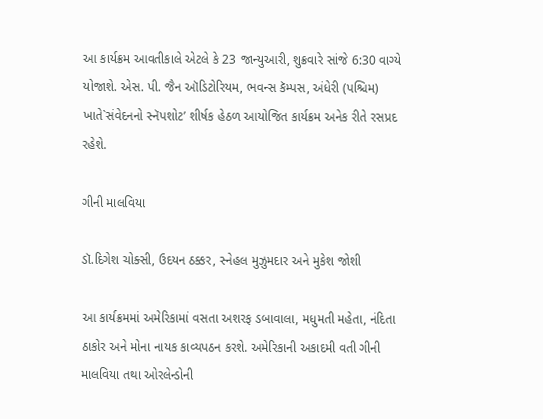આ કાર્યક્રમ આવતીકાલે એટલે કે 23 જાન્યુઆરી, શુક્રવારે સાંજે 6:30 વાગ્યે યોજાશે. એસ. પી. જૈન ઑડિટોરિયમ, ભવન્સ કૅમ્પસ, અંધેરી (પશ્ચિમ) ખાતે`સંવેદનનો સ્નૅપશોટ’ શીર્ષક હેઠળ આયોજિત કાર્યક્રમ અનેક રીતે રસપ્રદ રહેશે.

ગીની માલવિયા

ડૉ.દિગેશ ચોક્સી, ઉદયન ઠક્કર, સ્નેહલ મુઝુમદાર અને મુકેશ જોશી

આ કાર્યક્રમમાં અમેરિકામાં વસતા અશરફ ડબાવાલા, મધુમતી મહેતા, નંદિતા ઠાકોર અને મોના નાયક કાવ્યપઠન કરશે. અમેરિકાની અકાદમી વતી ગીની માલવિયા તથા ઓરલેન્ડોની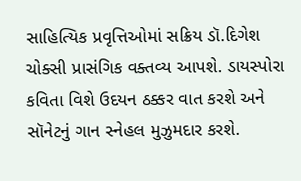સાહિત્યિક પ્રવૃત્તિઓમાં સક્રિય ડૉ.દિગેશ ચોક્સી પ્રાસંગિક વક્તવ્ય આપશે. ડાયસ્પોરા કવિતા વિશે ઉદયન ઠક્કર વાત કરશે અને સૉનેટનું ગાન સ્નેહલ મુઝુમદાર કરશે.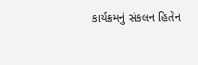કાર્યક્રમનું સંકલન હિતેન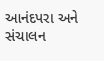આનંદપરા અને સંચાલન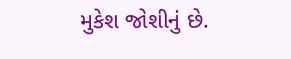મુકેશ જોશીનું છે.